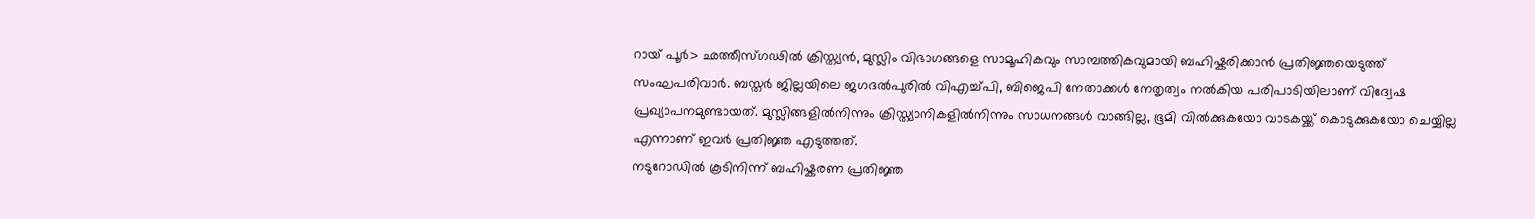റായ് പൂർ> ഛത്തീസ്ഗഢിൽ ക്രിസ്ത്യൻ, മുസ്ലിം വിഭാഗങ്ങളെ സാമൂഹികവും സാമ്പത്തികവുമായി ബഹിഷ്കരിക്കാൻ പ്രതിജ്ഞയെടുത്ത് സംഘപരിവാർ. ബസ്തർ ജില്ലയിലെ ജഗദൽപുരിൽ വിഎച്ച്പി, ബിജെപി നേതാക്കൾ നേതൃത്വം നൽകിയ പരിപാടിയിലാണ് വിദ്വേഷ പ്രഖ്യാപനമുണ്ടായത്. മുസ്ലിങ്ങളിൽനിന്നും ക്രിസ്ത്യാനികളിൽനിന്നും സാധനങ്ങൾ വാങ്ങില്ല, ഭൂമി വിൽക്കുകയോ വാടകയ്ക്ക് കൊടുക്കുകയോ ചെയ്യില്ല എന്നാണ് ഇവർ പ്രതിജ്ഞ എടുത്തത്.
നടുറോഡിൽ കൂടിനിന്ന് ബഹിഷ്കരണ പ്രതിജ്ഞ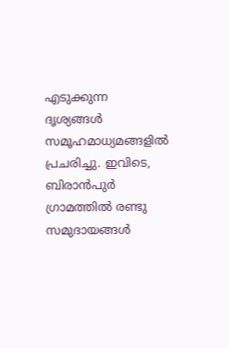എടുക്കുന്ന ദൃശ്യങ്ങൾ സമൂഹമാധ്യമങ്ങളിൽ പ്രചരിച്ചു. ഇവിടെ, ബിരാൻപുർ ഗ്രാമത്തിൽ രണ്ടു സമുദായങ്ങൾ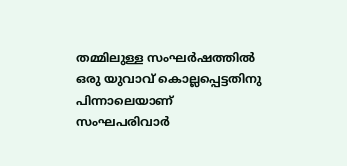തമ്മിലുള്ള സംഘർഷത്തിൽ ഒരു യുവാവ് കൊല്ലപ്പെട്ടതിനു പിന്നാലെയാണ് സംഘപരിവാർ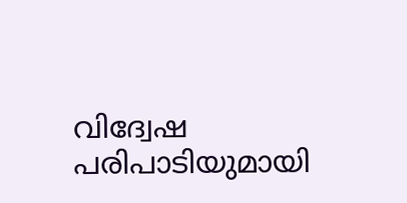വിദ്വേഷ പരിപാടിയുമായി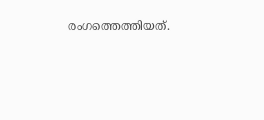രംഗത്തെത്തിയത്.